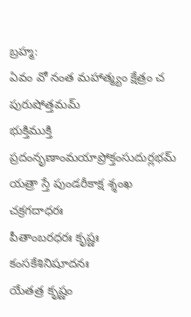బ్రహ్మ:
ఏవం వో నంత మహాత్మ్యం క్షేత్రం చ పురుషోత్తమమ్
భుక్తిముక్తి ప్రదంనృణాంమయాప్రోక్తంసుదుర్లభమ్
యత్రా స్తే పుండరీకాక్ష శ్శంఖ చక్రగదాధరః
పీతాంబరధరః కృష్ణః కంసకేశినిషూదనః
యేతత్ర కృష్ణం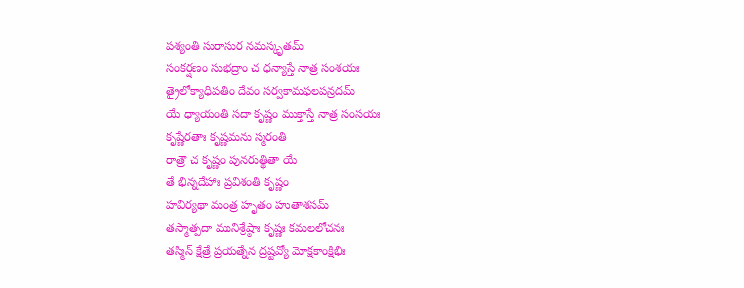పశ్యంతి సురాసుర నమస్కృతమ్
సంకర్షణం సుభద్రాం చ ధన్యాస్తే నాత్ర సంశయః
త్రైలోక్యాధిపతిం దేవం సర్వకామఫలపన్రదమ్
యే ధ్యాయంతి సదా కృష్ణం ముక్తాస్తే నాత్ర సంసయః
కృష్ణేరతాః కృష్ణమను స్మరంతి
రాత్రౌ చ కృష్ణం పునరుత్థితా యే
తే భిన్నదేహాః ప్రవిశంతి కృష్ణం
హవిర్యథా మంత్ర హృతం హుతాశసమ్
తస్మాత్పదా మునిశ్రేష్ఠాః కృష్ణః కమలలోచనః
తస్మిన్ క్షేత్రే ప్రయత్నేన ద్రష్టవ్యో మోక్షకాంక్షిభిః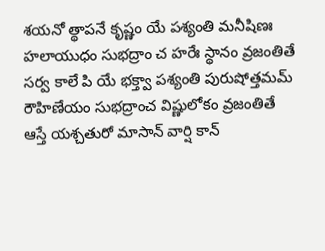శయనో త్థాపనే కృష్ణం యే పశ్యంతి మనీషిణః
హలాయుధం సుభద్రాం చ హరేః స్థానం వ్రజంతితే
సర్వ కాలే పి యే భక్త్వా పశ్యంతి పురుషోత్తమమ్
రౌహిణేయం సుభద్రాంచ విష్ణులోకం వ్రజంతితే
ఆస్తే యశ్చతురో మాసాన్ వార్షి కాన్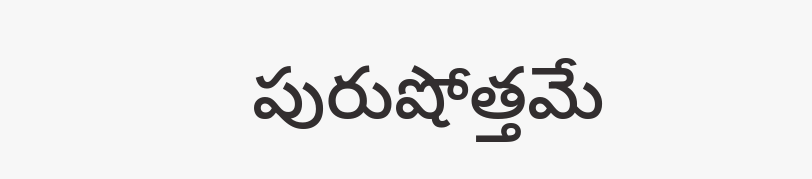పురుషోత్తమే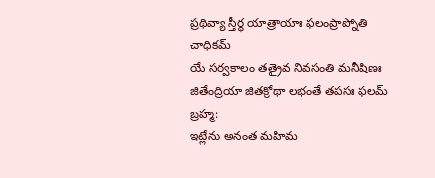ప్రథివ్యా స్తీర్థ యాత్రాయాః ఫలంప్రాప్నోతి చాధికమ్
యే సర్వకాలం తత్రైవ నివసంతి మనీషిణః
జితేంద్రియా జితక్రోథా లభంతే తపసః ఫలమ్
బ్రహ్మ:
ఇట్లేను అనంత మహిమ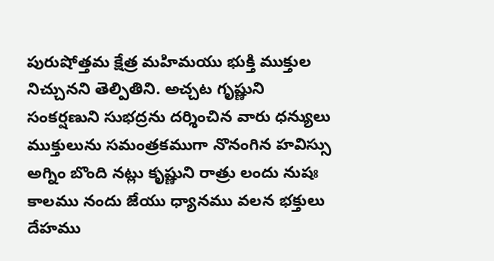పురుషోత్తమ క్షేత్ర మహిమయు భుక్తి ముక్తుల నిచ్చునని తెల్పితిని. అచ్చట గృష్ణుని సంకర్షణుని సుభద్రను దర్శించిన వారు ధన్యులు ముక్తులును సమంత్రకముగా నొనంగిన హవిస్సు అగ్నిం బొంది నట్లు కృష్ణుని రాత్రు లందు నుషః కాలము నందు జేయు ధ్యానము వలన భక్తులు దేహము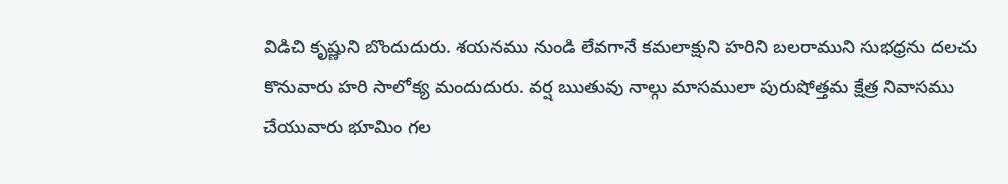విడిచి కృష్ణుని బొందుదురు. శయనము నుండి లేవగానే కమలాక్షుని హరిని బలరాముని సుభధ్రను దలచు కొనువారు హరి సాలోక్య మందుదురు. వర్ష ఋతువు నాల్గు మాసములా పురుషోత్తమ క్షేత్ర నివాసము చేయువారు భూమిం గల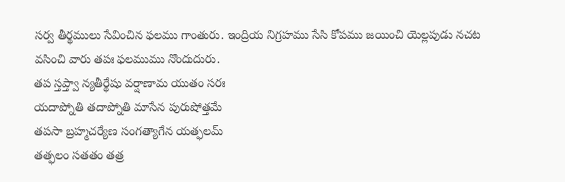సర్వ తీర్థములు సేవించిన ఫలము గాంతురు. ఇంద్రియ నిగ్రహము సేసి కోపము జయించి యెల్లపుడు నచట వసించి వారు తపః ఫలముము నొందుదురు.
తప స్తప్త్వా న్యతీర్థేషు వర్షాణామ యుతం సరః
యదాప్నోతి తదాప్నోతి మాసేన పురుషోత్తమే
తపసా బ్రహ్మచర్యేణ సంగత్యాగేన యత్ఫలమ్
తత్ఫలం సతతం తత్ర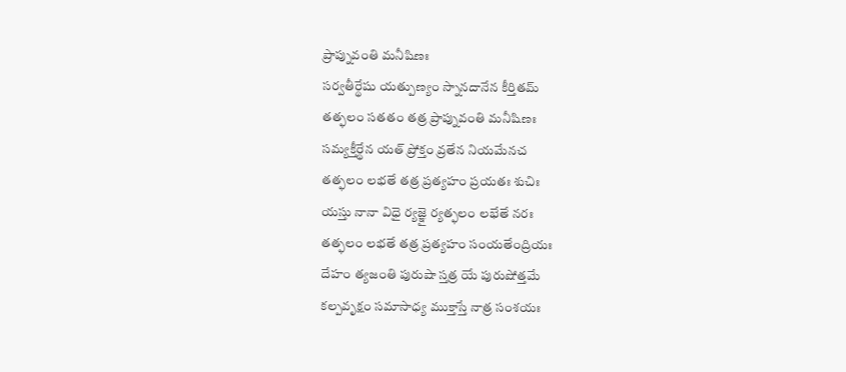ప్రాప్నువంతి మనీషిణః
సర్వతీర్థేషు యత్పుణ్యం స్నానదానేన కీర్తితమ్
తత్ఫలం సతతం తత్ర ప్రాప్నువంతి మనీషిణః
సమ్యక్తీర్థేన యత్ ప్రోక్తం వ్రతేన నియమేనచ
తత్ఫలం లభతే తత్ర ప్రత్యహం ప్రయతః శుచిః
యస్తు నానా విధై ర్యజ్ఞై ర్యత్ఫలం లభేతే నరః
తత్ఫలం లభతే తత్ర ప్రత్యహం సంయతేంద్రియః
దేహం త్యజంతి పురుషా స్తత్ర యే పురుషోత్తమే
కల్పవృక్షం సమాసాధ్య ముక్తాస్తే నాత్ర సంశయః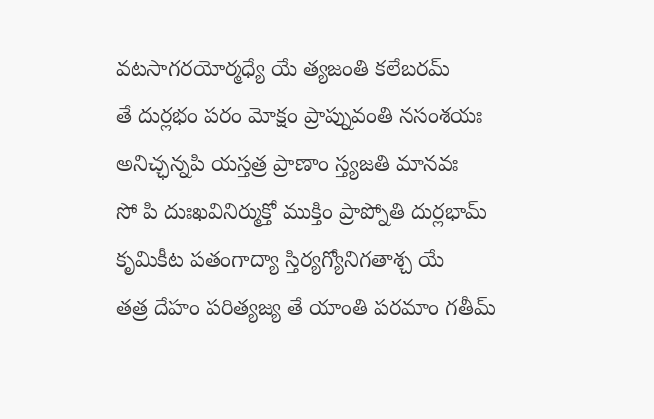వటసాగరయోర్మధ్యే యే త్యజంతి కలేబరమ్
తే దుర్లభం పరం మోక్షం ప్రాప్నువంతి నసంశయః
అనిచ్ఛన్నపి యస్తత్ర ప్రాణాం స్త్యజతి మానవః
సో పి దుఃఖవినిర్ముక్తో ముక్తిం ప్రాప్నోతి దుర్లభామ్
కృమికీట పతంగాద్యా స్తిర్యగ్యోనిగతాశ్చ యే
తత్ర దేహం పరిత్యజ్య తే యాంతి పరమాం గతీమ్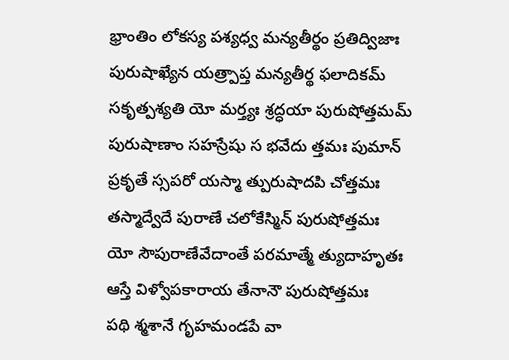భ్రాంతిం లోకస్య పశ్యధ్వ మన్యతీర్థం ప్రతిద్విజాః
పురుషాఖ్యేన యత్ర్పాప్త మన్యతీర్థ ఫలాదికమ్
సకృత్పశ్యతి యో మర్త్యః శ్రద్ధయా పురుషోత్తమమ్
పురుషాణాం సహస్రేషు స భవేదు త్తమః పుమాన్
ప్రకృతే స్సపరో యస్మా త్పురుషాదపి చోత్తమః
తస్మాద్వేదే పురాణే చలోకేస్మిన్ పురుషోత్తమః
యో సౌపురాణేవేదాంతే పరమాత్మే త్యుదాహృతః
ఆస్తే విళ్వోపకారాయ తేనానౌ పురుషోత్తమః
పథి శ్మశానే గృహమండపే వా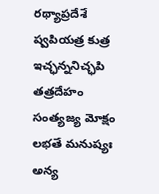రథ్యాప్రదేశే ష్వపియత్ర కుత్ర
ఇచ్ఛన్ననిచ్ఛపి తత్రదేహం
సంత్యజ్య మోక్షం లభతే మనుష్యః
అన్య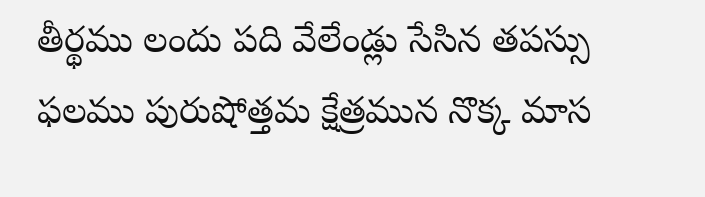తీర్థము లందు పది వేలేండ్లు సేసిన తపస్సు ఫలము పురుషోత్తమ క్షేత్రమున నొక్క మాస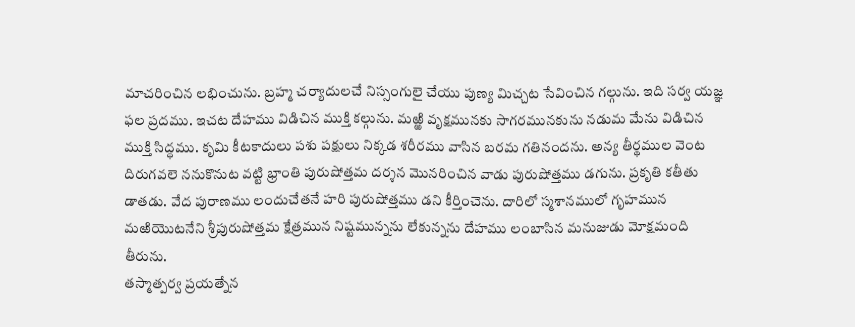మాచరించిన లభించును. బ్రహ్మ చర్యాదులచే నిస్సంగులై చేయు పుణ్య మిచ్చట సేవించిన గల్గును. ఇది సర్వ యజ్ఞ ఫల ప్రదము. ఇచట దేహము విడిచిన ముక్తి కల్గును. మఱ్ఱి వృక్షమునకు సాగరమునకును నడుమ మేను విడిచిన ముక్తి సిద్ధము. కృమి కీటకాదులు పశు పక్షులు నిక్కడ శరీరము వాసిన బరమ గతినందను. అన్య తీర్థముల వెంట దిరుగవలె ననుకొనుట వట్టి భ్రాంతి పురుషోత్తమ దర్శన మొనరించిన వాడు పురుషోత్తము డగును. ప్రకృతి కతీతు డాతడు. వేద పురాణము లందుచేతనే హరి పురుషోత్తము డని కీర్తించెను. దారిలో స్మశానములో గృహమున మఱియొటనేని శ్రీపురుషోత్తమ క్షేత్రమున నిష్టమున్నను లేకున్నను దేహము లంబాసిన మనుజుడు మోక్షమంది తీరును.
తస్మాత్పర్వ ప్రయత్నేన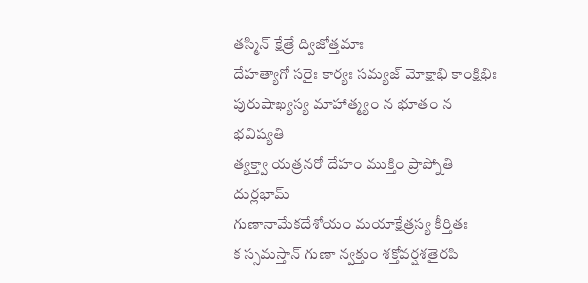తస్మిన్ క్షేత్రే ద్విజోత్తమాః
దేహత్యాగో సరైః కార్యః సమ్యజ్ మోక్షాభి కాంక్షిభిః
పురుషాఖ్యస్య మాహాత్మ్యం న భూతం న భవిష్యతి
త్యక్త్వా యత్రనరో దేహం ముక్తిం ప్రాప్నోతి దుర్లభామ్
గుణానామేకదేశోయం మయాక్షేత్రస్య కీర్తితః
క స్సమస్తాన్ గుణా న్వక్తుం శక్తోవర్షశతైరపి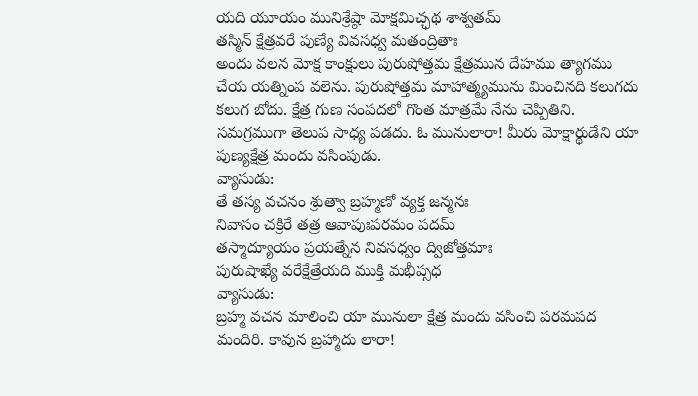యది యూయం మునిశ్రేష్ఠా మోక్షమిచ్ఛథ శాశ్వతమ్
తస్మిన్ క్షేత్రవరే పుణ్యే వివసధ్వ మతంద్రితాః
అందు వలన మోక్ష కాంక్షులు పురుషోత్తమ క్షేత్రమున దేహము త్యాగము చేయ యత్నింప వలెను. పురుషోత్తమ మాహాత్మ్యమును మించినది కలుగదు కలుగ బోదు. క్షేత్ర గుణ సంపదలో గొంత మాత్రమే నేను చెప్పితిని. సమగ్రముగా తెలుప సాధ్య పడదు. ఓ మునులారా! మీరు మోక్షార్థుడేని యా పుణ్యక్షేత్ర మందు వసింపుడు.
వ్యాసుడు:
తే తస్య వచనం శ్రుత్వా బ్రహ్మణో వ్యక్త జన్మనః
నివాసం చక్రిరే తత్ర ఆవాపుఃపరమం పదమ్
తస్మాద్యూయం ప్రయత్నేన నివసధ్వం ద్విజోత్తమాః
పురుషాఖ్యే వరేక్షేత్రేయది ముక్తి మభీప్సధ
వ్యాసుడు:
బ్రహ్మ వచన మాలించి యా మునులా క్షేత్ర మందు వసించి పరమపద మందిరి. కావున బ్రహ్మాదు లారా!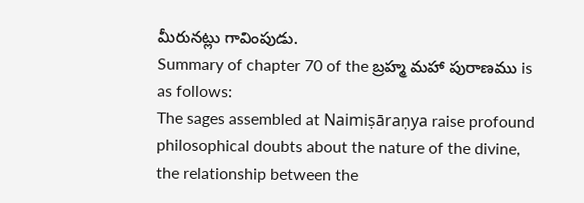మీరునట్లు గావింపుడు.
Summary of chapter 70 of the బ్రహ్మ మహా పురాణము is as follows:
The sages assembled at Naimiṣāraṇya raise profound philosophical doubts about the nature of the divine, the relationship between the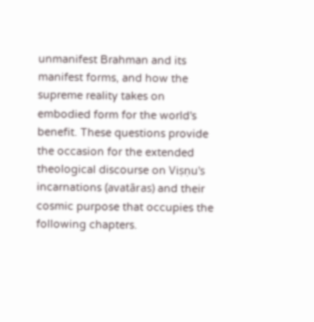unmanifest Brahman and its manifest forms, and how the supreme reality takes on embodied form for the world's benefit. These questions provide the occasion for the extended theological discourse on Viṣṇu's incarnations (avatāras) and their cosmic purpose that occupies the following chapters.